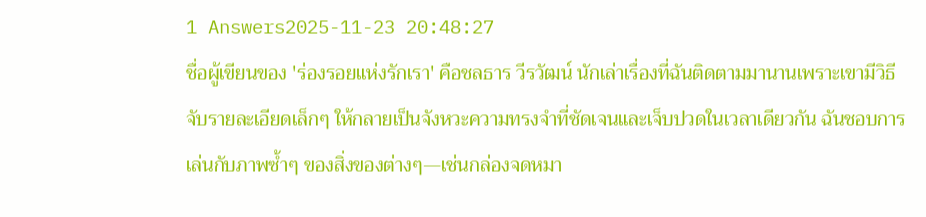1 Answers2025-11-23 20:48:27
ชื่อผู้เขียนของ 'ร่องรอยแห่งรักเรา' คือชลธาร วีรวัฒน์ นักเล่าเรื่องที่ฉันติดตามมานานเพราะเขามีวิธีจับรายละเอียดเล็กๆ ให้กลายเป็นจังหวะความทรงจำที่ชัดเจนและเจ็บปวดในเวลาเดียวกัน ฉันชอบการเล่นกับภาพซ้ำๆ ของสิ่งของต่างๆ—เช่นกล่องจดหมา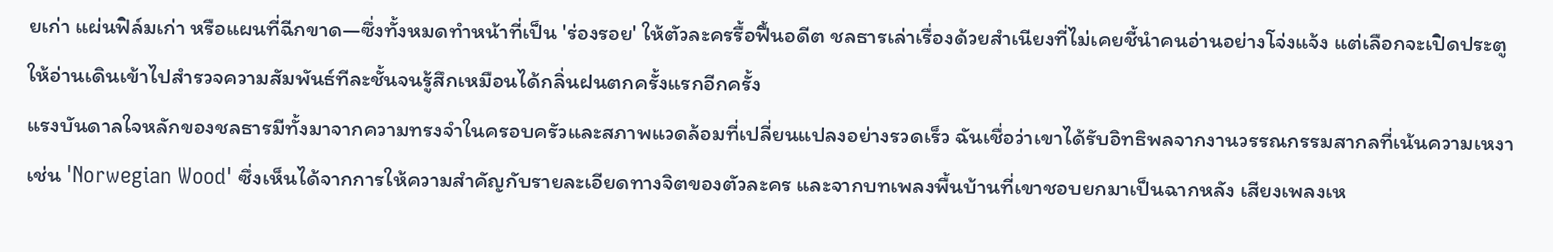ยเก่า แผ่นฟิล์มเก่า หรือแผนที่ฉีกขาด—ซึ่งทั้งหมดทำหน้าที่เป็น 'ร่องรอย' ให้ตัวละครรื้อฟื้นอดีต ชลธารเล่าเรื่องด้วยสำเนียงที่ไม่เคยชี้นำคนอ่านอย่างโจ่งแจ้ง แต่เลือกจะเปิดประตูให้อ่านเดินเข้าไปสำรวจความสัมพันธ์ทีละชั้นจนรู้สึกเหมือนได้กลิ่นฝนตกครั้งแรกอีกครั้ง
แรงบันดาลใจหลักของชลธารมีทั้งมาจากความทรงจำในครอบครัวและสภาพแวดล้อมที่เปลี่ยนแปลงอย่างรวดเร็ว ฉันเชื่อว่าเขาได้รับอิทธิพลจากงานวรรณกรรมสากลที่เน้นความเหงาเช่น 'Norwegian Wood' ซึ่งเห็นได้จากการให้ความสำคัญกับรายละเอียดทางจิตของตัวละคร และจากบทเพลงพื้นบ้านที่เขาชอบยกมาเป็นฉากหลัง เสียงเพลงเห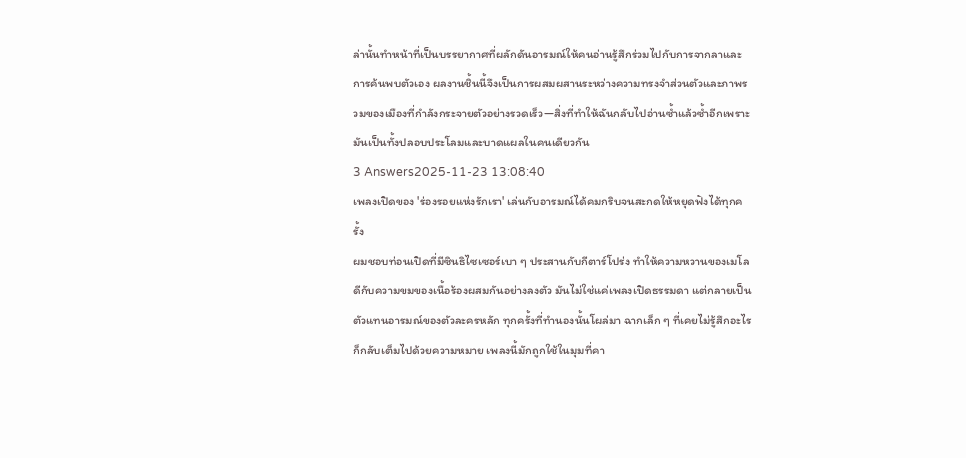ล่านั้นทำหน้าที่เป็นบรรยากาศที่ผลักดันอารมณ์ให้คนอ่านรู้สึกร่วมไปกับการจากลาและการค้นพบตัวเอง ผลงานชิ้นนี้จึงเป็นการผสมผสานระหว่างความทรงจำส่วนตัวและภาพรวมของเมืองที่กำลังกระจายตัวอย่างรวดเร็ว—สิ่งที่ทำให้ฉันกลับไปอ่านซ้ำแล้วซ้ำอีกเพราะมันเป็นทั้งปลอบประโลมและบาดแผลในคนเดียวกัน
3 Answers2025-11-23 13:08:40
เพลงเปิดของ 'ร่องรอยแห่งรักเรา' เล่นกับอารมณ์ได้คมกริบจนสะกดให้หยุดฟังได้ทุกครั้ง
ผมชอบท่อนเปิดที่มีซินธิไซเซอร์เบา ๆ ประสานกับกีตาร์โปร่ง ทำให้ความหวานของเมโลดีกับความขมของเนื้อร้องผสมกันอย่างลงตัว มันไม่ใช่แค่เพลงเปิดธรรมดา แต่กลายเป็นตัวแทนอารมณ์ของตัวละครหลัก ทุกครั้งที่ทำนองนั้นโผล่มา ฉากเล็ก ๆ ที่เคยไม่รู้สึกอะไรก็กลับเต็มไปด้วยความหมาย เพลงนี้มักถูกใช้ในมุมที่คา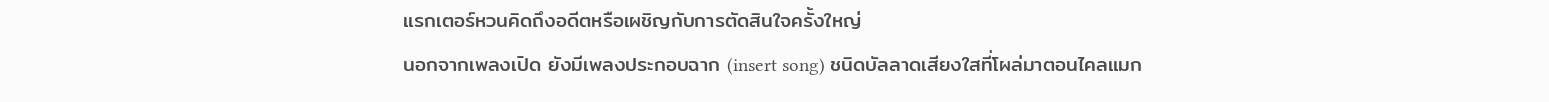แรกเตอร์หวนคิดถึงอดีตหรือเผชิญกับการตัดสินใจครั้งใหญ่
นอกจากเพลงเปิด ยังมีเพลงประกอบฉาก (insert song) ชนิดบัลลาดเสียงใสที่โผล่มาตอนไคลแมก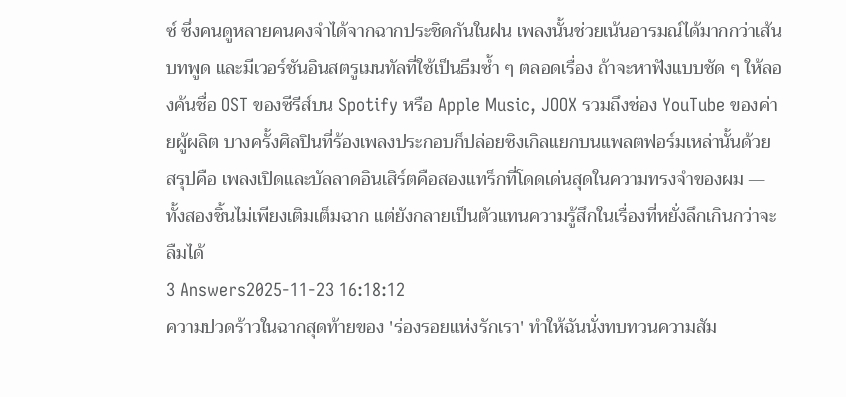ซ์ ซึ่งคนดูหลายคนคงจำได้จากฉากประชิดกันในฝน เพลงนั้นช่วยเน้นอารมณ์ได้มากกว่าเส้นบทพูด และมีเวอร์ชันอินสตรูเมนทัลที่ใช้เป็นธีมซ้ำ ๆ ตลอดเรื่อง ถ้าจะหาฟังแบบชัด ๆ ให้ลองค้นชื่อ OST ของซีรีส์บน Spotify หรือ Apple Music, JOOX รวมถึงช่อง YouTube ของค่ายผู้ผลิต บางครั้งศิลปินที่ร้องเพลงประกอบก็ปล่อยซิงเกิลแยกบนแพลตฟอร์มเหล่านั้นด้วย
สรุปคือ เพลงเปิดและบัลลาดอินเสิร์ตคือสองแทร็กที่โดดเด่นสุดในความทรงจำของผม — ทั้งสองชิ้นไม่เพียงเติมเต็มฉาก แต่ยังกลายเป็นตัวแทนความรู้สึกในเรื่องที่หยั่งลึกเกินกว่าจะลืมได้
3 Answers2025-11-23 16:18:12
ความปวดร้าวในฉากสุดท้ายของ 'ร่องรอยแห่งรักเรา' ทำให้ฉันนั่งทบทวนความสัม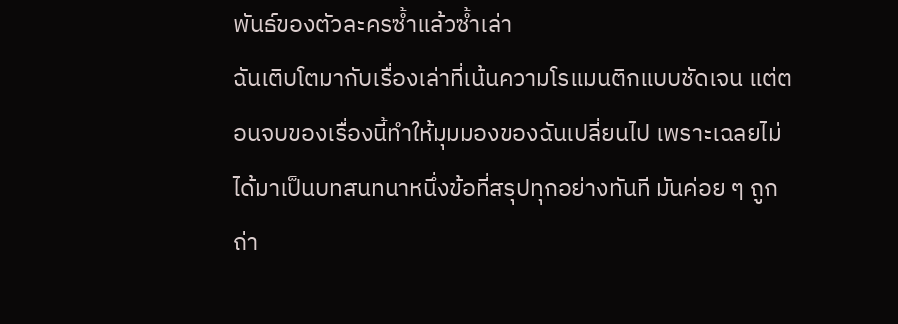พันธ์ของตัวละครซ้ำแล้วซ้ำเล่า
ฉันเติบโตมากับเรื่องเล่าที่เน้นความโรแมนติกแบบชัดเจน แต่ตอนจบของเรื่องนี้ทำให้มุมมองของฉันเปลี่ยนไป เพราะเฉลยไม่ได้มาเป็นบทสนทนาหนึ่งข้อที่สรุปทุกอย่างทันที มันค่อย ๆ ถูกถ่า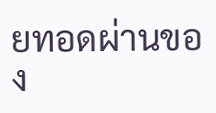ยทอดผ่านของ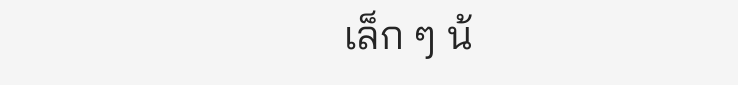เล็ก ๆ น้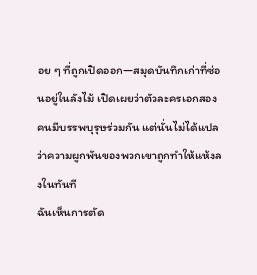อย ๆ ที่ถูกเปิดออก—สมุดบันทึกเก่าที่ซ่อนอยู่ในลังไม้ เปิดเผยว่าตัวละครเอกสองคนมีบรรพบุรุษร่วมกัน แต่นั่นไม่ได้แปลว่าความผูกพันของพวกเขาถูกทำให้แห้งลงในทันที
ฉันเห็นการตัด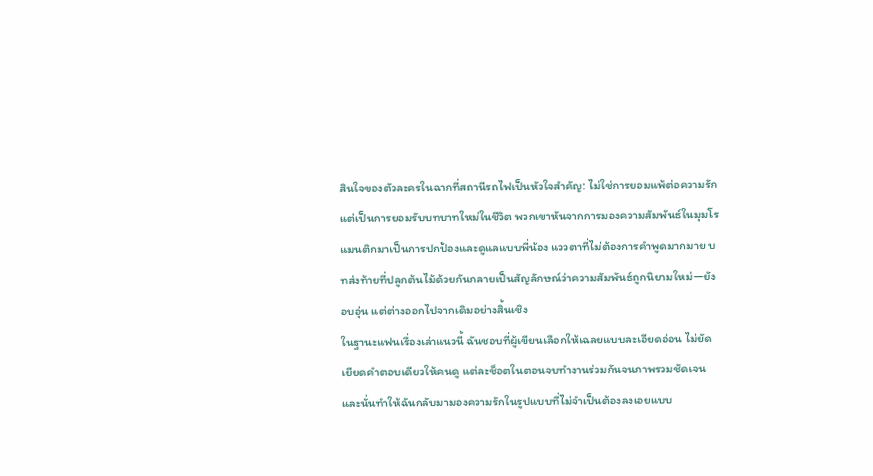สินใจของตัวละครในฉากที่สถานีรถไฟเป็นหัวใจสำคัญ: ไม่ใช่การยอมแพ้ต่อความรัก แต่เป็นการยอมรับบทบาทใหม่ในชีวิต พวกเขาหันจากการมองความสัมพันธ์ในมุมโรแมนติกมาเป็นการปกป้องและดูแลแบบพี่น้อง แววตาที่ไม่ต้องการคำพูดมากมาย บทส่งท้ายที่ปลูกต้นไม้ด้วยกันกลายเป็นสัญลักษณ์ว่าความสัมพันธ์ถูกนิยามใหม่—ยังอบอุ่น แต่ต่างออกไปจากเดิมอย่างสิ้นเชิง
ในฐานะแฟนเรื่องเล่าแนวนี้ ฉันชอบที่ผู้เขียนเลือกให้เฉลยแบบละเอียดอ่อน ไม่ยัดเยียดคำตอบเดียวให้คนดู แต่ละช็อตในตอนจบทำงานร่วมกันจนภาพรวมชัดเจน และนั่นทำให้ฉันกลับมามองความรักในรูปแบบที่ไม่จำเป็นต้องลงเอยแบบ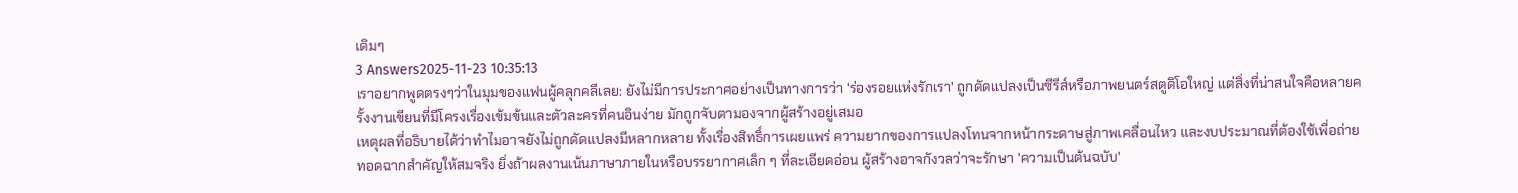เดิมๆ
3 Answers2025-11-23 10:35:13
เราอยากพูดตรงๆว่าในมุมของแฟนผู้คลุกคลีเลย: ยังไม่มีการประกาศอย่างเป็นทางการว่า 'ร่องรอยแห่งรักเรา' ถูกดัดแปลงเป็นซีรีส์หรือภาพยนตร์สตูดิโอใหญ่ แต่สิ่งที่น่าสนใจคือหลายครั้งงานเขียนที่มีโครงเรื่องเข้มข้นและตัวละครที่คนอินง่าย มักถูกจับตามองจากผู้สร้างอยู่เสมอ
เหตุผลที่อธิบายได้ว่าทำไมอาจยังไม่ถูกดัดแปลงมีหลากหลาย ทั้งเรื่องสิทธิ์การเผยแพร่ ความยากของการแปลงโทนจากหน้ากระดาษสู่ภาพเคลื่อนไหว และงบประมาณที่ต้องใช้เพื่อถ่ายทอดฉากสำคัญให้สมจริง ยิ่งถ้าผลงานเน้นภาษาภายในหรือบรรยากาศเล็ก ๆ ที่ละเอียดอ่อน ผู้สร้างอาจกังวลว่าจะรักษา 'ความเป็นต้นฉบับ'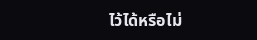ไว้ได้หรือไม่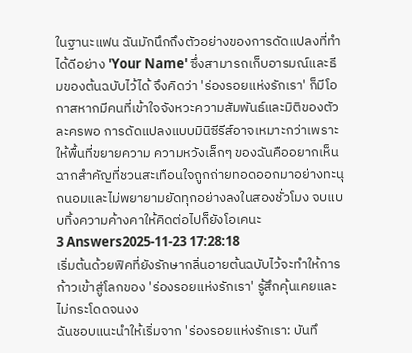ในฐานะแฟน ฉันมักนึกถึงตัวอย่างของการดัดแปลงที่ทำได้ดีอย่าง 'Your Name' ซึ่งสามารถเก็บอารมณ์และธีมของต้นฉบับไว้ได้ จึงคิดว่า 'ร่องรอยแห่งรักเรา' ก็มีโอกาสหากมีคนที่เข้าใจจังหวะความสัมพันธ์และมิติของตัวละครพอ การดัดแปลงแบบมินิซีรีส์อาจเหมาะกว่าเพราะให้พื้นที่ขยายความ ความหวังเล็กๆ ของฉันคืออยากเห็นฉากสำคัญที่ชวนสะเทือนใจถูกถ่ายทอดออกมาอย่างทะนุถนอมและไม่พยายามยัดทุกอย่างลงในสองชั่วโมง จบแบบทิ้งความค้างคาให้คิดต่อไปก็ยังโอเคนะ
3 Answers2025-11-23 17:28:18
เริ่มต้นด้วยฟิคที่ยังรักษากลิ่นอายต้นฉบับไว้จะทำให้การก้าวเข้าสู่โลกของ 'ร่องรอยแห่งรักเรา' รู้สึกคุ้นเคยและไม่กระโดดจนงง
ฉันชอบแนะนำให้เริ่มจาก 'ร่องรอยแห่งรักเรา: บันทึ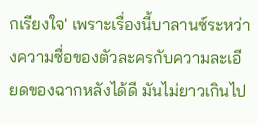กเรียงใจ' เพราะเรื่องนี้บาลานซ์ระหว่างความซื่อของตัวละครกับความละเอียดของฉากหลังได้ดี มันไม่ยาวเกินไป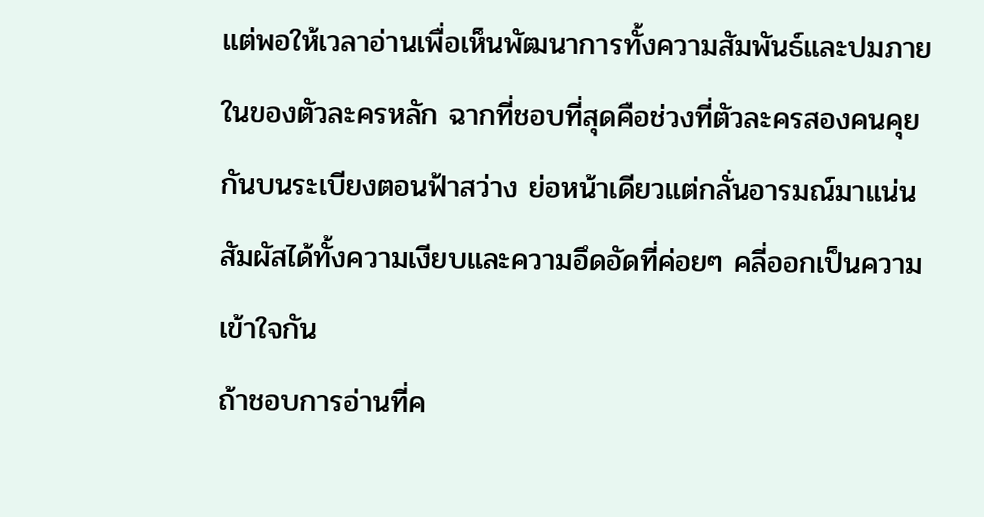แต่พอให้เวลาอ่านเพื่อเห็นพัฒนาการทั้งความสัมพันธ์และปมภายในของตัวละครหลัก ฉากที่ชอบที่สุดคือช่วงที่ตัวละครสองคนคุยกันบนระเบียงตอนฟ้าสว่าง ย่อหน้าเดียวแต่กลั่นอารมณ์มาแน่น สัมผัสได้ทั้งความเงียบและความอึดอัดที่ค่อยๆ คลี่ออกเป็นความเข้าใจกัน
ถ้าชอบการอ่านที่ค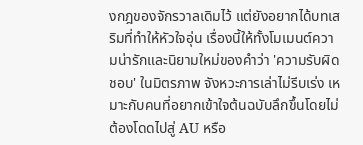งกฎของจักรวาลเดิมไว้ แต่ยังอยากได้บทเสริมที่ทำให้หัวใจอุ่น เรื่องนี้ให้ทั้งโมเมนต์ความน่ารักและนิยามใหม่ของคำว่า 'ความรับผิดชอบ' ในมิตรภาพ จังหวะการเล่าไม่รีบเร่ง เหมาะกับคนที่อยากเข้าใจต้นฉบับลึกขึ้นโดยไม่ต้องโดดไปสู่ AU หรือ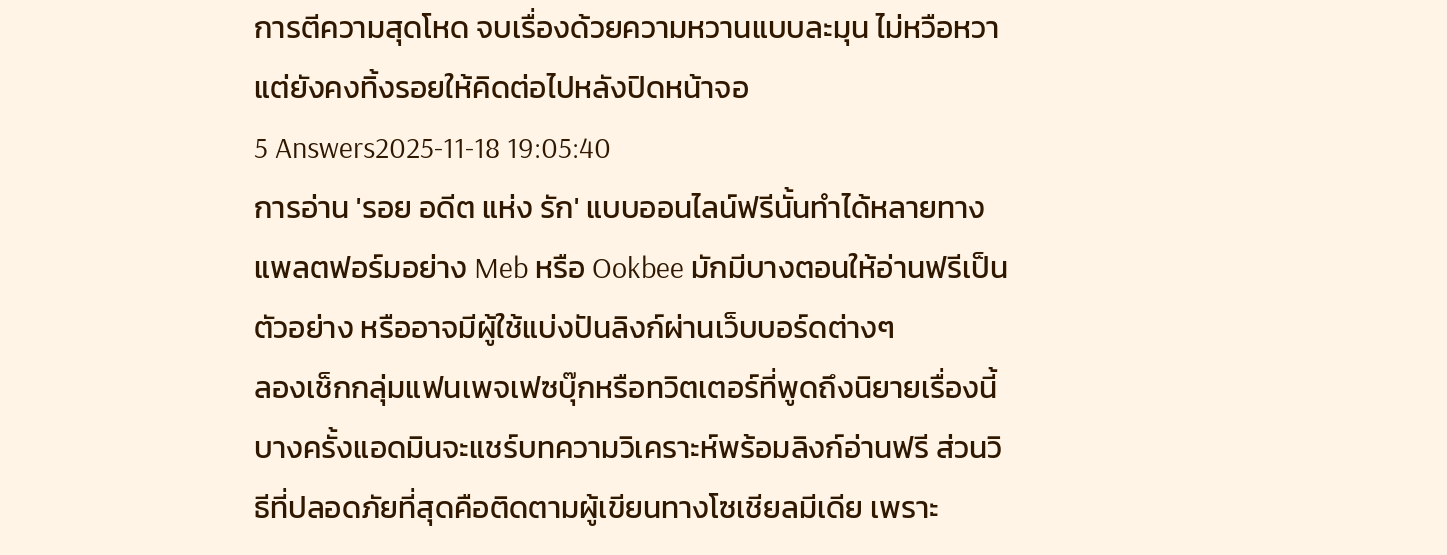การตีความสุดโหด จบเรื่องด้วยความหวานแบบละมุน ไม่หวือหวา แต่ยังคงทิ้งรอยให้คิดต่อไปหลังปิดหน้าจอ
5 Answers2025-11-18 19:05:40
การอ่าน 'รอย อดีต แห่ง รัก' แบบออนไลน์ฟรีนั้นทำได้หลายทาง แพลตฟอร์มอย่าง Meb หรือ Ookbee มักมีบางตอนให้อ่านฟรีเป็นตัวอย่าง หรืออาจมีผู้ใช้แบ่งปันลิงก์ผ่านเว็บบอร์ดต่างๆ
ลองเช็กกลุ่มแฟนเพจเฟซบุ๊กหรือทวิตเตอร์ที่พูดถึงนิยายเรื่องนี้ บางครั้งแอดมินจะแชร์บทความวิเคราะห์พร้อมลิงก์อ่านฟรี ส่วนวิธีที่ปลอดภัยที่สุดคือติดตามผู้เขียนทางโซเชียลมีเดีย เพราะ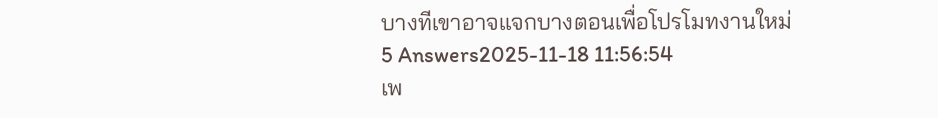บางทีเขาอาจแจกบางตอนเพื่อโปรโมทงานใหม่
5 Answers2025-11-18 11:56:54
เพ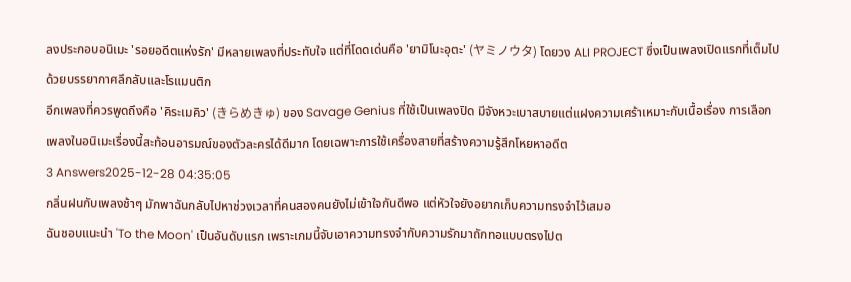ลงประกอบอนิเมะ 'รอยอดีตแห่งรัก' มีหลายเพลงที่ประทับใจ แต่ที่โดดเด่นคือ 'ยามิโนะอุตะ' (ヤミノウタ) โดยวง ALI PROJECT ซึ่งเป็นเพลงเปิดแรกที่เต็มไปด้วยบรรยากาศลึกลับและโรแมนติก
อีกเพลงที่ควรพูดถึงคือ 'คิระเมคิว' (きらめきゅ) ของ Savage Genius ที่ใช้เป็นเพลงปิด มีจังหวะเบาสบายแต่แฝงความเศร้าเหมาะกับเนื้อเรื่อง การเลือกเพลงในอนิเมะเรื่องนี้สะท้อนอารมณ์ของตัวละครได้ดีมาก โดยเฉพาะการใช้เครื่องสายที่สร้างความรู้สึกโหยหาอดีต
3 Answers2025-12-28 04:35:05
กลิ่นฝนกับเพลงช้าๆ มักพาฉันกลับไปหาช่วงเวลาที่คนสองคนยังไม่เข้าใจกันดีพอ แต่หัวใจยังอยากเก็บความทรงจำไว้เสมอ
ฉันชอบแนะนำ 'To the Moon' เป็นอันดับแรก เพราะเกมนี้จับเอาความทรงจำกับความรักมาถักทอแบบตรงไปต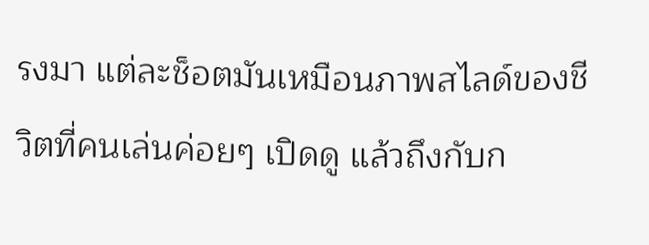รงมา แต่ละช็อตมันเหมือนภาพสไลด์ของชีวิตที่คนเล่นค่อยๆ เปิดดู แล้วถึงกับก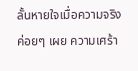ลั้นหายใจเมื่อความจริงค่อยๆ เผย ความเศร้า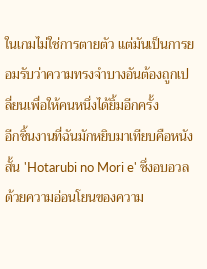ในเกมไม่ใช่การตายตัว แต่มันเป็นการยอมรับว่าความทรงจำบางอันต้องถูกเปลี่ยนเพื่อให้คนหนึ่งได้ยิ้มอีกครั้ง
อีกชิ้นงานที่ฉันมักหยิบมาเทียบคือหนังสั้น 'Hotarubi no Mori e' ซึ่งอบอวลด้วยความอ่อนโยนของความ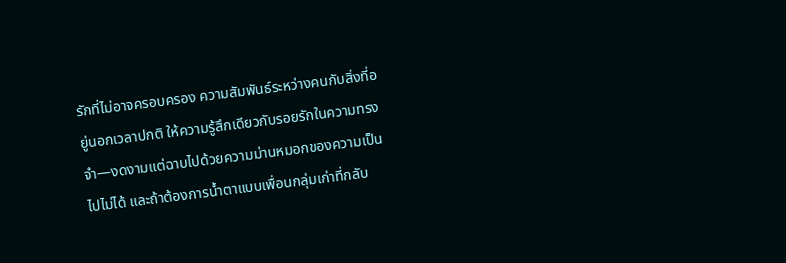รักที่ไม่อาจครอบครอง ความสัมพันธ์ระหว่างคนกับสิ่งที่อยู่นอกเวลาปกติ ให้ความรู้สึกเดียวกับรอยรักในความทรงจำ—งดงามแต่ฉาบไปด้วยความม่านหมอกของความเป็นไปไม่ได้ และถ้าต้องการน้ำตาแบบเพื่อนกลุ่มเก่าที่กลับ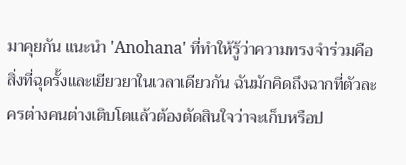มาคุยกัน แนะนำ 'Anohana' ที่ทำให้รู้ว่าความทรงจำร่วมคือสิ่งที่ฉุดรั้งและเยียวยาในเวลาเดียวกัน ฉันมักคิดถึงฉากที่ตัวละครต่างคนต่างเติบโตแล้วต้องตัดสินใจว่าจะเก็บหรือป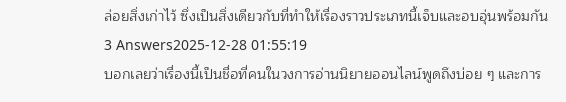ล่อยสิ่งเก่าไว้ ซึ่งเป็นสิ่งเดียวกับที่ทำให้เรื่องราวประเภทนี้เจ็บและอบอุ่นพร้อมกัน
3 Answers2025-12-28 01:55:19
บอกเลยว่าเรื่องนี้เป็นชื่อที่คนในวงการอ่านนิยายออนไลน์พูดถึงบ่อย ๆ และการ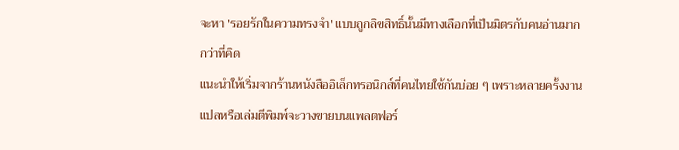จะหา 'รอยรักในความทรงจำ' แบบถูกลิขสิทธิ์นั้นมีทางเลือกที่เป็นมิตรกับคนอ่านมากกว่าที่คิด
แนะนำให้เริ่มจากร้านหนังสืออิเล็กทรอนิกส์ที่คนไทยใช้กันบ่อย ๆ เพราะหลายครั้งงานแปลหรือเล่มตีพิมพ์จะวางขายบนแพลตฟอร์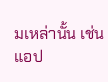มเหล่านั้น เช่นแอป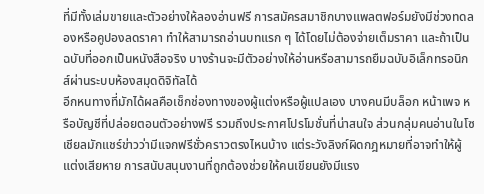ที่มีทั้งเล่มขายและตัวอย่างให้ลองอ่านฟรี การสมัครสมาชิกบางแพลตฟอร์มยังมีช่วงทดลองหรือคูปองลดราคา ทำให้สามารถอ่านบทแรก ๆ ได้โดยไม่ต้องจ่ายเต็มราคา และถ้าเป็นฉบับที่ออกเป็นหนังสือจริง บางร้านจะมีตัวอย่างให้อ่านหรือสามารถยืมฉบับอิเล็กทรอนิกส์ผ่านระบบห้องสมุดดิจิทัลได้
อีกหนทางที่มักได้ผลคือเช็กช่องทางของผู้แต่งหรือผู้แปลเอง บางคนมีบล็อก หน้าเพจ หรือบัญชีที่ปล่อยตอนตัวอย่างฟรี รวมถึงประกาศโปรโมชั่นที่น่าสนใจ ส่วนกลุ่มคนอ่านในโซเชียลมักแชร์ข่าวว่ามีแจกฟรีชั่วคราวตรงไหนบ้าง แต่ระวังลิงก์ผิดกฎหมายที่อาจทำให้ผู้แต่งเสียหาย การสนับสนุนงานที่ถูกต้องช่วยให้คนเขียนยังมีแรง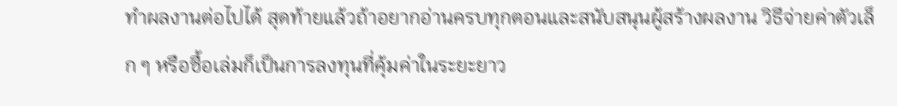ทำผลงานต่อไปได้ สุดท้ายแล้วถ้าอยากอ่านครบทุกตอนและสนับสนุนผู้สร้างผลงาน วิธีจ่ายค่าตัวเล็ก ๆ หรือซื้อเล่มก็เป็นการลงทุนที่คุ้มค่าในระยะยาว